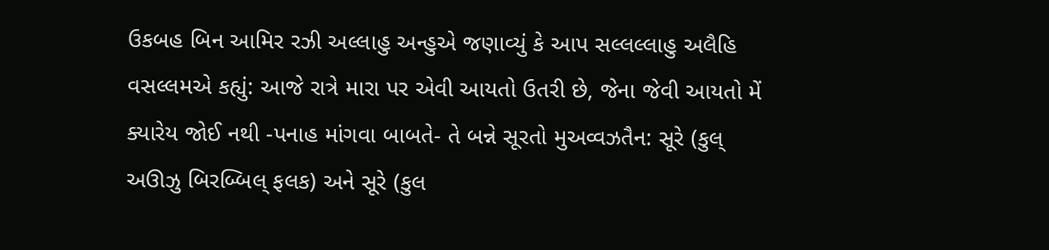ઉકબહ બિન આમિર રઝી અલ્લાહુ અન્હુએ જણાવ્યું કે આપ સલ્લલ્લાહુ અલૈહિ વસલ્લમએ કહ્યું: આજે રાત્રે મારા પર એવી આયતો ઉતરી છે, જેના જેવી આયતો મેં ક્યારેય જોઈ નથી -પનાહ માંગવા બાબતે- તે બન્ને સૂરતો મુઅવ્વઝતૈન: સૂરે (કુલ્ અઊઝુ બિરબ્બિલ્ ફલક) અને સૂરે (કુલ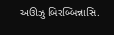અઊઝુ બિરબ્બિન્નાસિ.